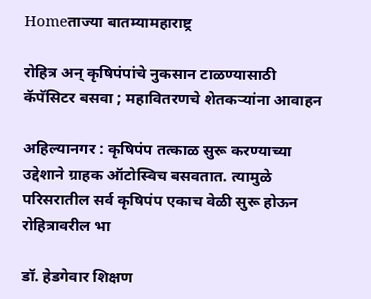Homeताज्या बातम्यामहाराष्ट्र

रोहित्र अन् कृषिपंपांचे नुकसान टाळण्यासाठी कॅपॅसिटर बसवा ; महावितरणचे शेतकऱ्यांना आवाहन

अहिल्यानगर : कृषिपंप तत्काळ सुरू करण्याच्या उद्देशाने ग्राहक ऑटोस्विच बसवतात. त्यामुळे परिसरातील सर्व कृषिपंप एकाच वेळी सुरू होऊन रोहित्रावरील भा

डॉ. हेडगेवार शिक्षण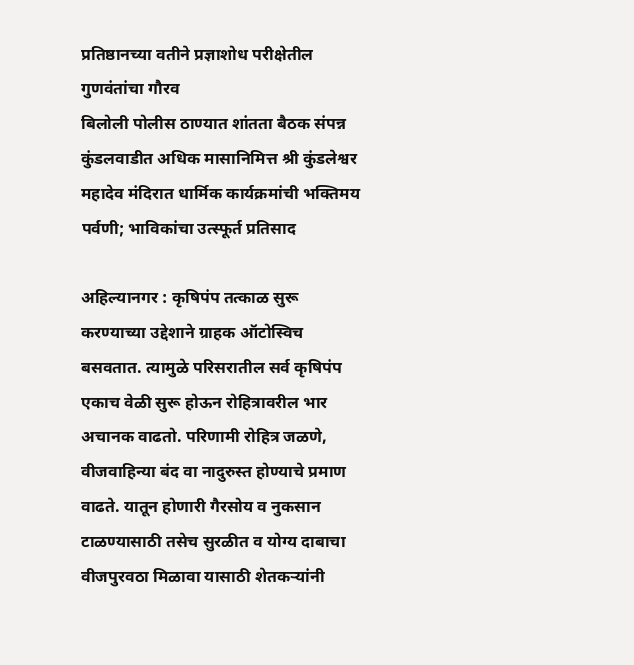प्रतिष्ठानच्या वतीने प्रज्ञाशोध परीक्षेतील गुणवंतांचा गौरव
बिलोली पोलीस ठाण्यात शांतता बैठक संपन्न
कुंडलवाडीत अधिक मासानिमित्त श्री कुंडलेश्वर महादेव मंदिरात धार्मिक कार्यक्रमांची भक्तिमय पर्वणी; भाविकांचा उत्स्फूर्त प्रतिसाद

अहिल्यानगर : कृषिपंप तत्काळ सुरू करण्याच्या उद्देशाने ग्राहक ऑटोस्विच बसवतात. त्यामुळे परिसरातील सर्व कृषिपंप एकाच वेळी सुरू होऊन रोहित्रावरील भार अचानक वाढतो. परिणामी रोहित्र जळणे, वीजवाहिन्या बंद वा नादुरुस्त होण्याचे प्रमाण वाढते. यातून होणारी गैरसोय व नुकसान टाळण्यासाठी तसेच सुरळीत व योग्य दाबाचा वीजपुरवठा मिळावा यासाठी शेतकर्‍यांनी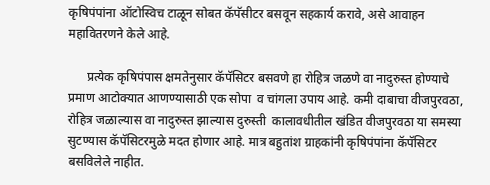कृषिपंपांना ऑटोस्विच टाळून सोबत कॅपॅसीटर बसवून सहकार्य करावे, असे आवाहन महावितरणने केले आहे.

      प्रत्येक कृषिपंपास क्षमतेनुसार कॅपॅसिटर बसवणे हा रोहित्र जळणे वा नादुरुस्त होण्याचे प्रमाण आटोक्यात आणण्यासाठी एक सोपा  व चांगला उपाय आहे. कमी दाबाचा वीजपुरवठा, रोहित्र जळाल्यास वा नादुरुस्त झाल्यास दुरुस्ती  कालावधीतील खंडित वीजपुरवठा या समस्या सुटण्यास कॅपॅसिटरमुळे मदत होणार आहे. मात्र बहुतांश ग्राहकांनी कृषिपंपांना कॅपॅसिटर बसविलेले नाहीत.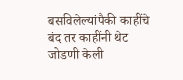बसविलेल्यांपैकी काहींचे बंद तर काहींनी थेट जोडणी केली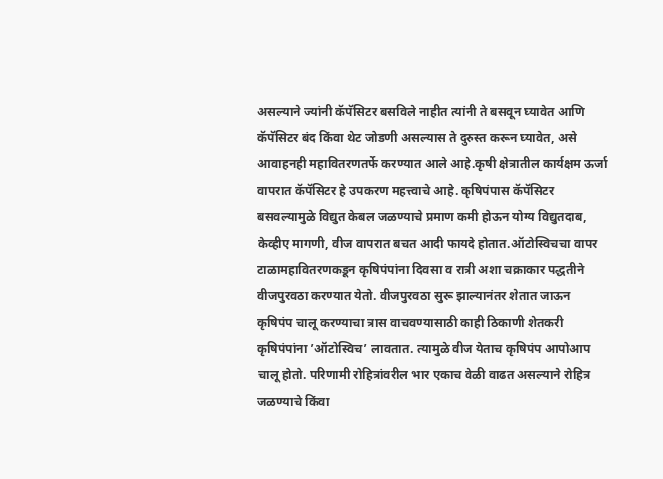असल्याने ज्यांनी कॅपॅसिटर बसविले नाहीत त्यांनी ते बसवून घ्यावेत आणि कॅपॅसिटर बंद किंवा थेट जोडणी असल्यास ते दुरुस्त करून घ्यावेत, असे आवाहनही महावितरणतर्फे करण्यात आले आहे.कृषी क्षेत्रातील कार्यक्षम ऊर्जा वापरात कॅपॅसिटर हे उपकरण महत्त्वाचे आहे. कृषिपंपास कॅपॅसिटर बसवल्यामुळे विद्युत केबल जळण्याचे प्रमाण कमी होऊन योग्य विद्युतदाब, केव्हीए मागणी, वीज वापरात बचत आदी फायदे होतात.ऑटोस्विचचा वापर टाळामहावितरणकडून कृषिपंपांना दिवसा व रात्री अशा चक्राकार पद्धतीने वीजपुरवठा करण्यात येतो. वीजपुरवठा सुरू झाल्यानंतर शेतात जाऊन कृषिपंप चालू करण्याचा त्रास वाचवण्यासाठी काही ठिकाणी शेतकरी कृषिपंपांना ’ऑटोस्विच’ लावतात. त्यामुळे वीज येताच कृषिपंप आपोआप चालू होतो. परिणामी रोहित्रांवरील भार एकाच वेळी वाढत असल्याने रोहित्र  जळण्याचे किंवा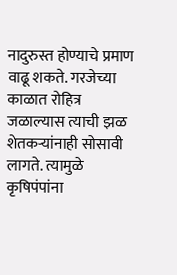नादुरुस्त होण्याचे प्रमाण वाढू शकते. गरजेच्या काळात रोहित्र जळाल्यास त्याची झळ शेतकऱ्यांनाही सोसावी लागते. त्यामुळे कृषिपंपांना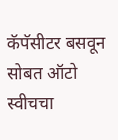कॅपॅसीटर बसवून सोबत ऑटो स्वीचचा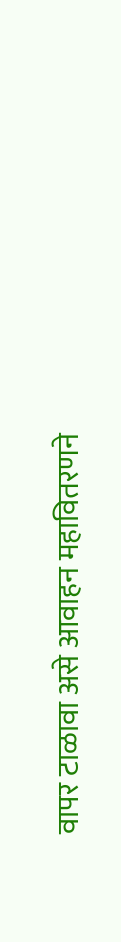वापर टाळावा असे आवाहन महावितरणने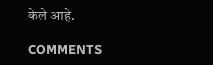केले आहे.

COMMENTS